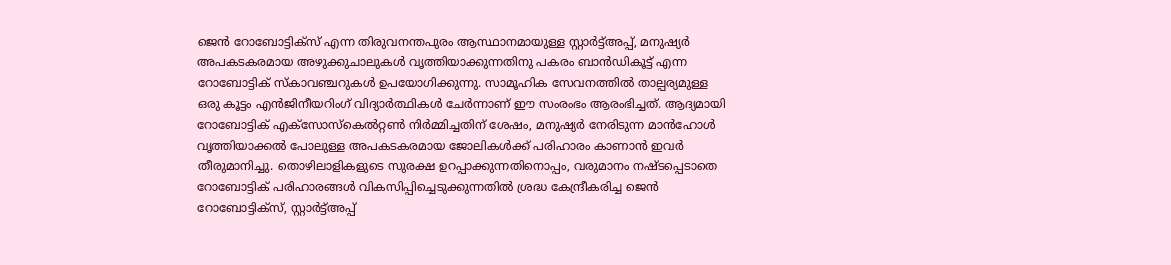ജെൻ റോബോട്ടിക്സ് എന്ന തിരുവനന്തപുരം ആസ്ഥാനമായുള്ള സ്റ്റാർട്ട്അപ്പ്, മനുഷ്യർ അപകടകരമായ അഴുക്കുചാലുകൾ വൃത്തിയാക്കുന്നതിനു പകരം ബാൻഡികൂട്ട് എന്ന റോബോട്ടിക് സ്കാവഞ്ചറുകൾ ഉപയോഗിക്കുന്നു. സാമൂഹിക സേവനത്തിൽ താല്പര്യമുള്ള ഒരു കൂട്ടം എൻജിനീയറിംഗ് വിദ്യാർത്ഥികൾ ചേർന്നാണ് ഈ സംരംഭം ആരംഭിച്ചത്. ആദ്യമായി റോബോട്ടിക് എക്സോസ്കെൽറ്റൺ നിർമ്മിച്ചതിന് ശേഷം, മനുഷ്യർ നേരിടുന്ന മാൻഹോൾ വൃത്തിയാക്കൽ പോലുള്ള അപകടകരമായ ജോലികൾക്ക് പരിഹാരം കാണാൻ ഇവർ തീരുമാനിച്ചു. തൊഴിലാളികളുടെ സുരക്ഷ ഉറപ്പാക്കുന്നതിനൊപ്പം, വരുമാനം നഷ്ടപ്പെടാതെ റോബോട്ടിക് പരിഹാരങ്ങൾ വികസിപ്പിച്ചെടുക്കുന്നതിൽ ശ്രദ്ധ കേന്ദ്രീകരിച്ച ജെൻ റോബോട്ടിക്സ്, സ്റ്റാർട്ട്അപ്പ്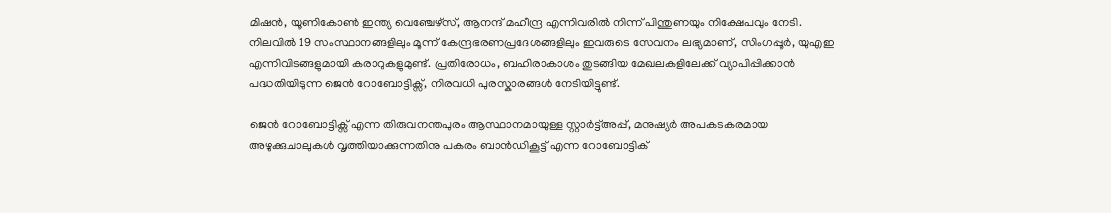മിഷൻ, യൂണികോൺ ഇന്ത്യ വെഞ്ചേഴ്സ്, ആനന്ദ് മഹീന്ദ്ര എന്നിവരിൽ നിന്ന് പിന്തുണയും നിക്ഷേപവും നേടി. നിലവിൽ 19 സംസ്ഥാനങ്ങളിലും മൂന്ന് കേന്ദ്രഭരണപ്രദേശങ്ങളിലും ഇവരുടെ സേവനം ലഭ്യമാണ്, സിംഗപ്പൂർ, യുഎഇ എന്നിവിടങ്ങളുമായി കരാറുകളുമുണ്ട്. പ്രതിരോധം, ബഹിരാകാശം തുടങ്ങിയ മേഖലകളിലേക്ക് വ്യാപിപ്പിക്കാൻ പദ്ധതിയിടുന്ന ജെൻ റോബോട്ടിക്സ്, നിരവധി പുരസ്കാരങ്ങൾ നേടിയിട്ടുണ്ട്.

ജെൻ റോബോട്ടിക്സ് എന്ന തിരുവനന്തപുരം ആസ്ഥാനമായുള്ള സ്റ്റാർട്ട്അപ്പ്, മനുഷ്യർ അപകടകരമായ അഴുക്കുചാലുകൾ വൃത്തിയാക്കുന്നതിനു പകരം ബാൻഡികൂട്ട് എന്ന റോബോട്ടിക്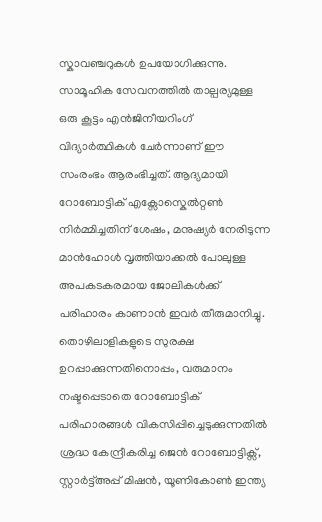സ്കാവഞ്ചറുകൾ ഉപയോഗിക്കുന്നു. സാമൂഹിക സേവനത്തിൽ താല്പര്യമുള്ള ഒരു കൂട്ടം എൻജിനീയറിംഗ് വിദ്യാർത്ഥികൾ ചേർന്നാണ് ഈ സംരംഭം ആരംഭിച്ചത്. ആദ്യമായി റോബോട്ടിക് എക്സോസ്കെൽറ്റൺ നിർമ്മിച്ചതിന് ശേഷം, മനുഷ്യർ നേരിടുന്ന മാൻഹോൾ വൃത്തിയാക്കൽ പോലുള്ള അപകടകരമായ ജോലികൾക്ക് പരിഹാരം കാണാൻ ഇവർ തീരുമാനിച്ചു. തൊഴിലാളികളുടെ സുരക്ഷ ഉറപ്പാക്കുന്നതിനൊപ്പം, വരുമാനം നഷ്ടപ്പെടാതെ റോബോട്ടിക് പരിഹാരങ്ങൾ വികസിപ്പിച്ചെടുക്കുന്നതിൽ ശ്രദ്ധ കേന്ദ്രീകരിച്ച ജെൻ റോബോട്ടിക്സ്, സ്റ്റാർട്ട്അപ്പ് മിഷൻ, യൂണികോൺ ഇന്ത്യ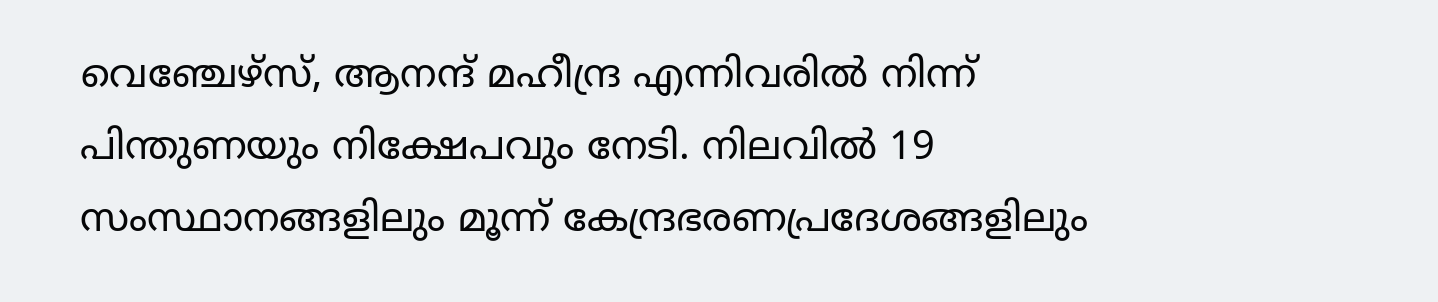വെഞ്ചേഴ്സ്, ആനന്ദ് മഹീന്ദ്ര എന്നിവരിൽ നിന്ന് പിന്തുണയും നിക്ഷേപവും നേടി. നിലവിൽ 19 സംസ്ഥാനങ്ങളിലും മൂന്ന് കേന്ദ്രഭരണപ്രദേശങ്ങളിലും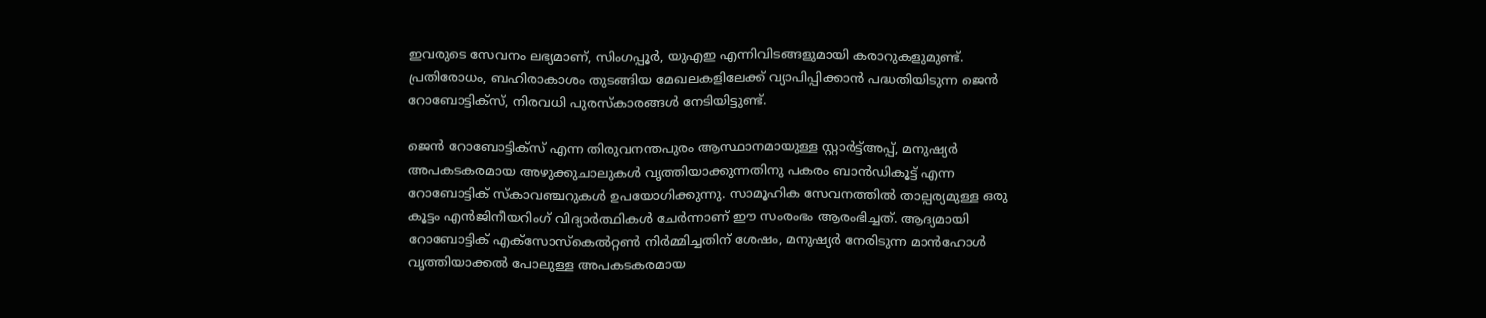ഇവരുടെ സേവനം ലഭ്യമാണ്, സിംഗപ്പൂർ, യുഎഇ എന്നിവിടങ്ങളുമായി കരാറുകളുമുണ്ട്. പ്രതിരോധം, ബഹിരാകാശം തുടങ്ങിയ മേഖലകളിലേക്ക് വ്യാപിപ്പിക്കാൻ പദ്ധതിയിടുന്ന ജെൻ റോബോട്ടിക്സ്, നിരവധി പുരസ്കാരങ്ങൾ നേടിയിട്ടുണ്ട്.

ജെൻ റോബോട്ടിക്സ് എന്ന തിരുവനന്തപുരം ആസ്ഥാനമായുള്ള സ്റ്റാർട്ട്അപ്പ്, മനുഷ്യർ അപകടകരമായ അഴുക്കുചാലുകൾ വൃത്തിയാക്കുന്നതിനു പകരം ബാൻഡികൂട്ട് എന്ന റോബോട്ടിക് സ്കാവഞ്ചറുകൾ ഉപയോഗിക്കുന്നു. സാമൂഹിക സേവനത്തിൽ താല്പര്യമുള്ള ഒരു കൂട്ടം എൻജിനീയറിംഗ് വിദ്യാർത്ഥികൾ ചേർന്നാണ് ഈ സംരംഭം ആരംഭിച്ചത്. ആദ്യമായി റോബോട്ടിക് എക്സോസ്കെൽറ്റൺ നിർമ്മിച്ചതിന് ശേഷം, മനുഷ്യർ നേരിടുന്ന മാൻഹോൾ വൃത്തിയാക്കൽ പോലുള്ള അപകടകരമായ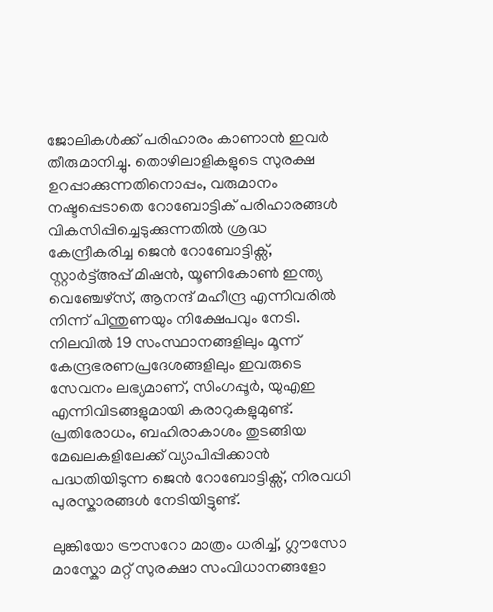ജോലികൾക്ക് പരിഹാരം കാണാൻ ഇവർ തീരുമാനിച്ചു. തൊഴിലാളികളുടെ സുരക്ഷ ഉറപ്പാക്കുന്നതിനൊപ്പം, വരുമാനം നഷ്ടപ്പെടാതെ റോബോട്ടിക് പരിഹാരങ്ങൾ വികസിപ്പിച്ചെടുക്കുന്നതിൽ ശ്രദ്ധ കേന്ദ്രീകരിച്ച ജെൻ റോബോട്ടിക്സ്, സ്റ്റാർട്ട്അപ്പ് മിഷൻ, യൂണികോൺ ഇന്ത്യ വെഞ്ചേഴ്സ്, ആനന്ദ് മഹീന്ദ്ര എന്നിവരിൽ നിന്ന് പിന്തുണയും നിക്ഷേപവും നേടി. നിലവിൽ 19 സംസ്ഥാനങ്ങളിലും മൂന്ന് കേന്ദ്രഭരണപ്രദേശങ്ങളിലും ഇവരുടെ സേവനം ലഭ്യമാണ്, സിംഗപ്പൂർ, യുഎഇ എന്നിവിടങ്ങളുമായി കരാറുകളുമുണ്ട്. പ്രതിരോധം, ബഹിരാകാശം തുടങ്ങിയ മേഖലകളിലേക്ക് വ്യാപിപ്പിക്കാൻ പദ്ധതിയിടുന്ന ജെൻ റോബോട്ടിക്സ്, നിരവധി പുരസ്കാരങ്ങൾ നേടിയിട്ടുണ്ട്.

ലുങ്കിയോ ട്രൗസറോ മാത്രം ധരിച്ച്, ഗ്ലൗസോ മാസ്കോ മറ്റ് സുരക്ഷാ സംവിധാനങ്ങളോ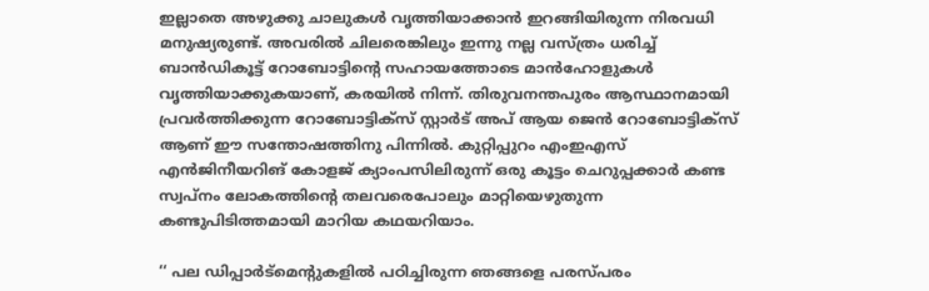ഇല്ലാതെ അഴുക്കു ചാലുകൾ വൃത്തിയാക്കാൻ ഇറങ്ങിയിരുന്ന നിരവധി മനുഷ്യരുണ്ട്. അവരിൽ ചിലരെങ്കിലും ഇന്നു നല്ല വസ്ത്രം ധരിച്ച് ബാൻഡികൂട്ട് റോബോട്ടിന്റെ സഹായത്തോടെ മാൻഹോളുകൾ വൃത്തിയാക്കുകയാണ്, കരയിൽ നിന്ന്. തിരുവനന്തപുരം ആസ്ഥാനമായി പ്രവർത്തിക്കുന്ന റോബോട്ടിക്സ് സ്റ്റാർട് അപ് ആയ ജെൻ റോബോട്ടിക്സ് ആണ് ഈ സന്തോഷത്തിനു പിന്നിൽ. കുറ്റിപ്പുറം എംഇഎസ് എൻജിനീയറിങ് കോളജ് ക്യാംപസിലിരുന്ന് ഒരു കൂട്ടം ചെറുപ്പക്കാർ കണ്ട സ്വപ്നം ലോകത്തിന്റെ തലവരെപോലും മാറ്റിയെഴുതുന്ന കണ്ടുപിടിത്തമായി മാറിയ കഥയറിയാം.

‘‘ പല ഡിപ്പാർട്മെന്റുകളിൽ പഠിച്ചിരുന്ന ഞങ്ങളെ പരസ്പരം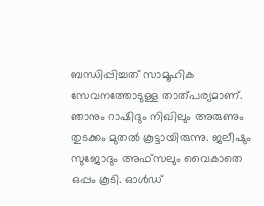ബന്ധിപ്പിച്ചത് സാമൂഹിക സേവനത്തോടുള്ള താത്പര്യമാണ്. ഞാനും റാഷിദും നിഖിലും അരുണും തുടക്കം മുതൽ കൂട്ടായിരുന്നു. ജലീഷും സുജോദും അഫ്സലും വൈകാതെ ഒപ്പം കൂടി. ഓൾഡ്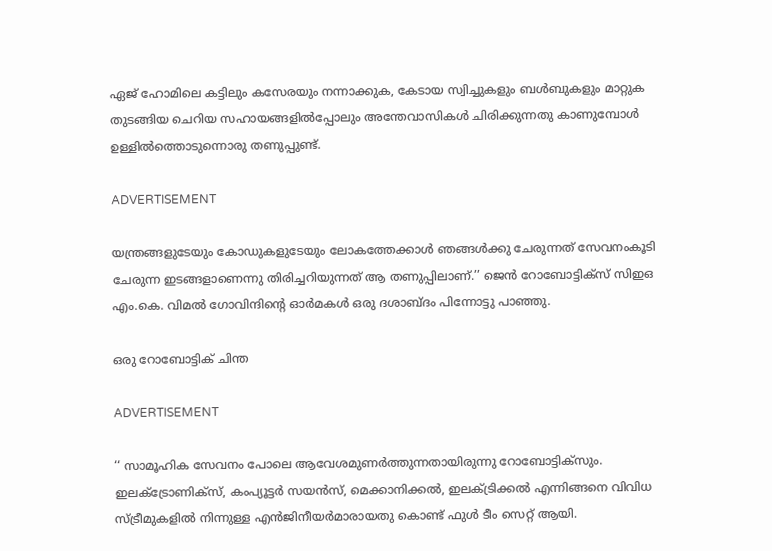ഏജ് ഹോമിലെ കട്ടിലും കസേരയും നന്നാക്കുക, കേടായ സ്വിച്ചുകളും ബൾബുകളും മാറ്റുക തുടങ്ങിയ ചെറിയ സഹായങ്ങളിൽപ്പോലും അന്തേവാസികൾ ചിരിക്കുന്നതു കാണുമ്പോൾ ഉള്ളിൽത്തൊടുന്നൊരു തണുപ്പുണ്ട്.

ADVERTISEMENT

യന്ത്രങ്ങളുടേയും കോഡുകളുടേയും ലോകത്തേക്കാൾ ഞങ്ങൾക്കു ചേരുന്നത് സേവനംകൂടി ചേരുന്ന ഇടങ്ങളാണെന്നു തിരിച്ചറിയുന്നത് ആ തണുപ്പിലാണ്.’’ ജെൻ റോബോട്ടിക്സ് സിഇഒ എം.കെ. വിമൽ ഗോവിന്ദിന്റെ ഓർമകൾ ഒരു ദശാബ്ദം പിന്നോട്ടു പാഞ്ഞു.

ഒരു റോബോട്ടിക് ചിന്ത

ADVERTISEMENT

‘‘ സാമൂഹിക സേവനം പോലെ ആവേശമുണർത്തുന്നതായിരുന്നു റോബോട്ടിക്സും. ഇലക്ട്രോണിക്സ്, കംപ്യൂട്ടർ സയൻസ്, മെക്കാനിക്കൽ, ഇലക്ട്രിക്കൽ എന്നിങ്ങനെ വിവിധ സ്ട്രീമുകളിൽ നിന്നുള്ള എൻജിനീയർമാരായതു കൊണ്ട് ഫുൾ ടീം സെറ്റ് ആയി.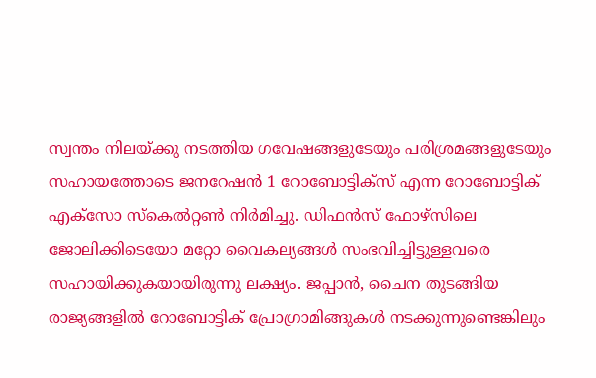സ്വന്തം നിലയ്ക്കു നടത്തിയ ഗവേഷങ്ങളുടേയും പരിശ്രമങ്ങളുടേയും സഹായത്തോടെ ജനറേഷൻ 1 റോബോട്ടിക്സ് എന്ന റോബോട്ടിക് എക്സോ സ്കെൽറ്റൺ നിർമിച്ചു. ഡിഫൻസ് ഫോഴ്സിലെ ജോലിക്കിടെയോ മറ്റോ വൈകല്യങ്ങൾ സംഭവിച്ചിട്ടുള്ളവരെ സഹായിക്കുകയായിരുന്നു ലക്ഷ്യം. ജപ്പാൻ, ചൈന തുടങ്ങിയ രാജ്യങ്ങളിൽ റോബോട്ടിക് പ്രോഗ്രാമിങ്ങുകൾ നടക്കുന്നുണ്ടെങ്കിലും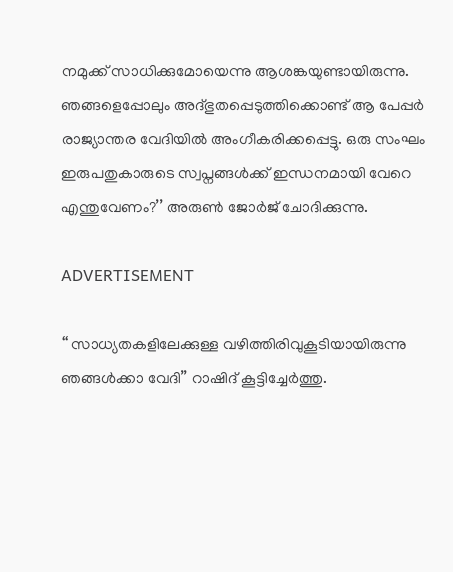നമുക്ക് സാധിക്കുമോയെന്നു ആശങ്കയുണ്ടായിരുന്നു. ഞങ്ങളെപ്പോലും അദ്ഭുതപ്പെടുത്തിക്കൊണ്ട് ആ പേപ്പർ രാജ്യാന്തര വേദിയിൽ അംഗീകരിക്കപ്പെട്ടു. ഒരു സംഘം ഇരുപതുകാരുടെ സ്വപ്നങ്ങൾക്ക് ഇന്ധനമായി വേറെ എന്തുവേണം?’’ അരുൺ ജോർജ് ചോദിക്കുന്നു.

ADVERTISEMENT

‘‘ സാധ്യതകളിലേക്കുള്ള വഴിത്തിരിവുകൂടിയായിരുന്നു ഞങ്ങൾക്കാ വേദി’’ റാഷിദ് കൂട്ടിച്ചേർത്തു.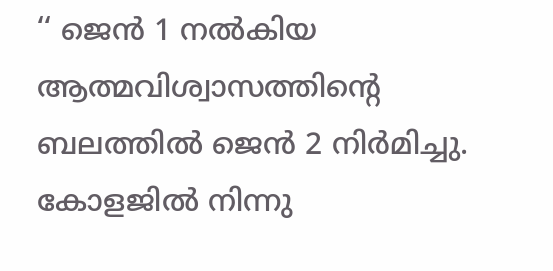‘‘ ജെന്‍ 1 നൽകിയ ആത്മവിശ്വാസത്തിന്റെ ബലത്തിൽ ജെൻ 2 നിർമിച്ചു. കോളജിൽ നിന്നു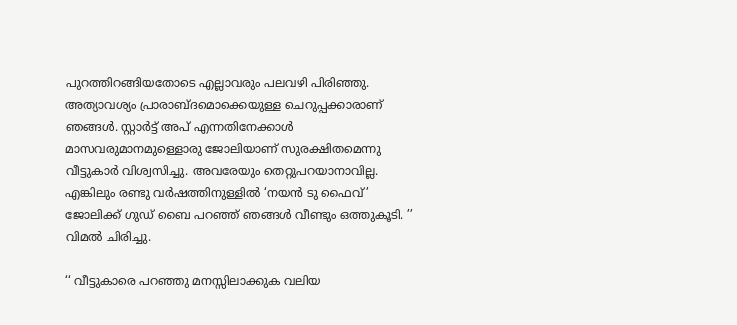പുറത്തിറങ്ങിയതോടെ എല്ലാവരും പലവഴി പിരിഞ്ഞു. അത്യാവശ്യം പ്രാരാബ്ദമൊക്കെയുള്ള ചെറുപ്പക്കാരാണ് ഞങ്ങൾ. സ്റ്റാർട്ട് അപ് എന്നതിനേക്കാൾ മാസവരുമാനമുള്ളൊരു ജോലിയാണ് സുരക്ഷിതമെന്നു വീട്ടുകാർ വിശ്വസിച്ചു. അവരേയും തെറ്റുപറയാനാവില്ല. എങ്കിലും രണ്ടു വർഷത്തിനുള്ളിൽ ‘നയൻ ടു ഫൈവ്’ ജോലിക്ക് ഗുഡ് ബൈ പറഞ്ഞ് ഞങ്ങൾ വീണ്ടും ഒത്തുകൂടി. ’’ വിമൽ ചിരിച്ചു.

‘‘ വീട്ടുകാരെ പറഞ്ഞു മനസ്സിലാക്കുക വലിയ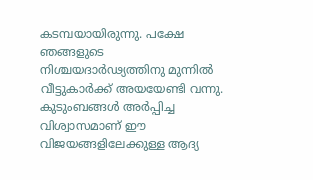കടമ്പയായിരുന്നു. പക്ഷേ ഞങ്ങളുടെ നിശ്ചയദാർഢ്യത്തിനു മുന്നിൽ വീട്ടുകാർക്ക് അയയേണ്ടി വന്നു. കുടുംബങ്ങൾ അർപ്പിച്ച വിശ്വാസമാണ് ഈ വിജയങ്ങളിലേക്കുള്ള ആദ്യ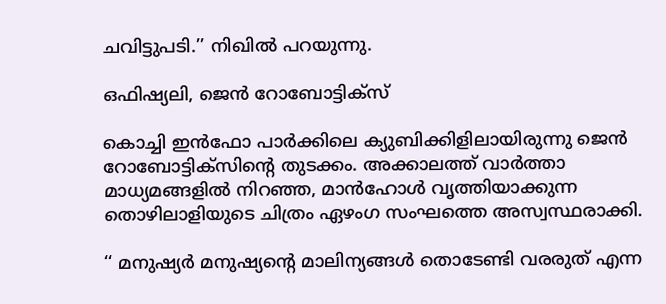ചവിട്ടുപടി.’’ നിഖിൽ പറയുന്നു.

ഒഫിഷ്യലി, ജെൻ റോബോട്ടിക്സ്

കൊച്ചി ഇൻഫോ പാർക്കിലെ ക്യുബിക്കിളിലായിരുന്നു ജെൻ റോബോട്ടിക്സിന്റെ തുടക്കം. അക്കാലത്ത് വാർത്താ മാധ്യമങ്ങളിൽ നിറഞ്ഞ, മാൻഹോൾ വൃത്തിയാക്കുന്ന തൊഴിലാളിയുടെ ചിത്രം ഏഴംഗ സംഘത്തെ അസ്വസ്ഥരാക്കി.

‘‘ മനുഷ്യർ മനുഷ്യന്റെ മാലിന്യങ്ങൾ തൊടേണ്ടി വരരുത് എന്ന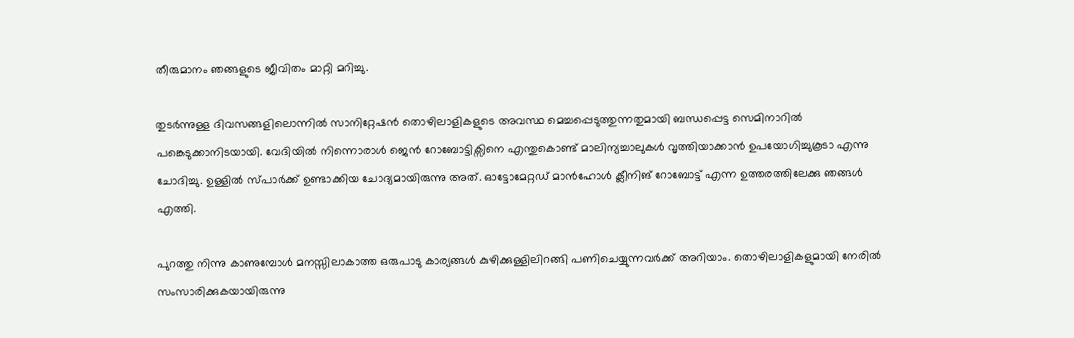തീരുമാനം ഞങ്ങളുടെ ജീവിതം മാറ്റി മറിച്ചു.

തുടർന്നുള്ള ദിവസങ്ങളിലൊന്നിൽ സാനിറ്റേഷൻ തൊഴിലാളികളുടെ അവസ്ഥ മെച്ചപ്പെടുത്തുന്നതുമായി ബന്ധപ്പെട്ട സെമിനാറിൽ പങ്കെടുക്കാനിടയായി. വേദിയിൽ നിന്നൊരാൾ ജെൻ റോബോട്ടിക്സിനെ എന്തുകൊണ്ട് മാലിന്യച്ചാലുകൾ വൃത്തിയാക്കാൻ ഉപയോഗിച്ചുകൂടാ എന്നു ചോദിച്ചു. ഉള്ളിൽ സ്പാർക്ക് ഉണ്ടാക്കിയ ചോദ്യമായിരുന്നു അത്. ഓട്ടോമേറ്റഡ് മാൻഹോൾ ക്ലീനിങ് റോബോട്ട് എന്ന ഉത്തരത്തിലേക്കു ഞങ്ങൾ എത്തി.

പുറത്തു നിന്നു കാണുമ്പോൾ മനസ്സിലാകാത്ത ഒരുപാടു കാര്യങ്ങൾ കുഴിക്കുള്ളിലിറങ്ങി പണിചെയ്യുന്നവർക്ക് അറിയാം. തൊഴിലാളികളുമായി നേരിൽ സംസാരിക്കുകയായിരുന്നു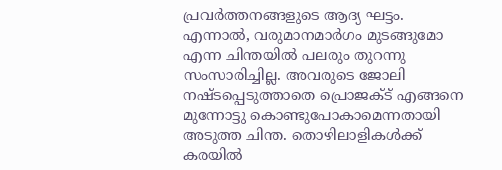പ്രവർത്തനങ്ങളുടെ ആദ്യ ഘട്ടം. എന്നാൽ, വരുമാനമാർഗം മുടങ്ങുമോ എന്ന ചിന്തയിൽ പലരും തുറന്നു സംസാരിച്ചില്ല. അവരുടെ ജോലി നഷ്ടപ്പെടുത്താതെ പ്രൊജക്ട് എങ്ങനെ മുന്നോട്ടു കൊണ്ടുപോകാമെന്നതായി അടുത്ത ചിന്ത. തൊഴിലാളികൾക്ക് കരയിൽ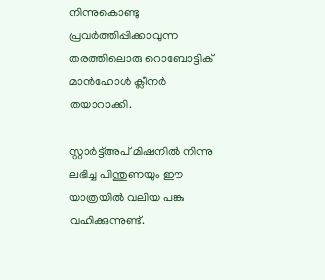നിന്നുകൊണ്ടു പ്രവർത്തിപ്പിക്കാവുന്ന തരത്തിലൊരു റൊബോട്ടിക് മാൻഹോൾ ക്ലീനർ തയാറാക്കി.

സ്റ്റാർട്ട്അപ് മിഷനിൽ നിന്നു ലഭിച്ച പിന്തുണയും ഈ യാത്രയിൽ വലിയ പങ്കു വഹിക്കുന്നുണ്ട്.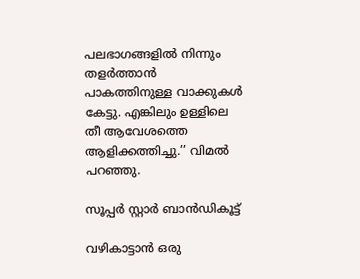പലഭാഗങ്ങളിൽ നിന്നും തളർത്താൻ പാകത്തിനുള്ള വാക്കുകൾ കേട്ടു. എങ്കിലും ഉള്ളിലെ തീ ആവേശത്തെ ആളിക്കത്തിച്ചു.’’ വിമൽ പറഞ്ഞു.

സൂപ്പർ സ്റ്റാർ ബാൻഡികൂട്ട്

വഴികാട്ടാൻ ഒരു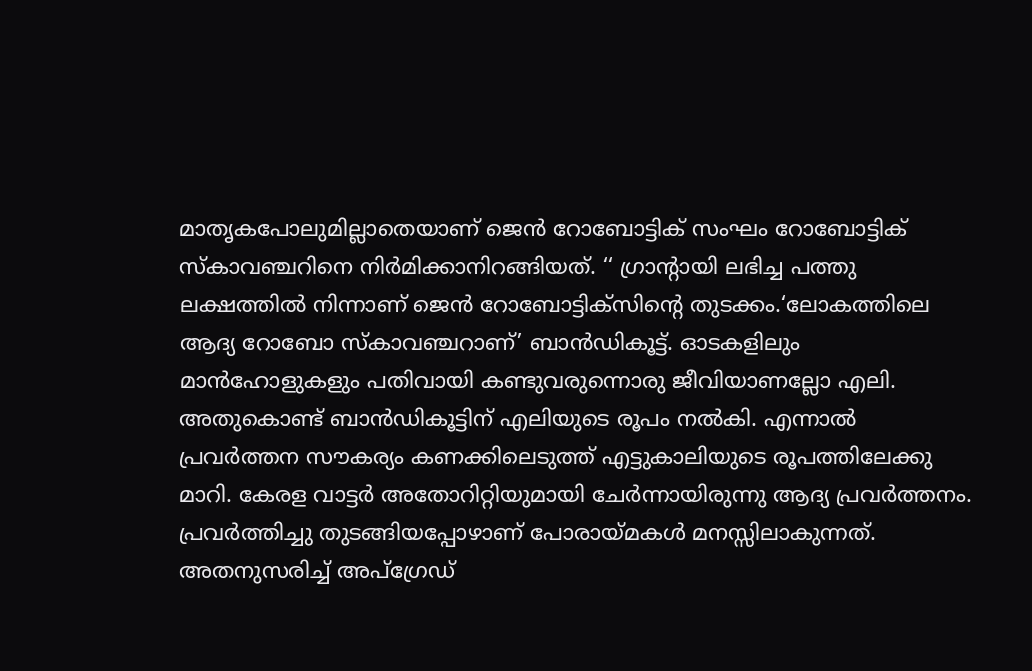മാതൃകപോലുമില്ലാതെയാണ് ജെൻ റോബോട്ടിക് സംഘം റോബോട്ടിക് സ്കാവഞ്ചറിനെ നിർമിക്കാനിറങ്ങിയത്. ‘‘ ഗ്രാന്റായി ലഭിച്ച പത്തു ലക്ഷത്തിൽ നിന്നാണ് ജെൻ റോബോട്ടിക്സിന്റെ തുടക്കം.‘ലോകത്തിലെ ആദ്യ റോബോ സ്കാവഞ്ചറാണ്’ ബാൻഡികൂട്ട്. ഓടകളിലും മാൻഹോളുകളും പതിവായി കണ്ടുവരുന്നൊരു ജീവിയാണല്ലോ എലി. അതുകൊണ്ട് ബാൻഡികൂട്ടിന് എലിയുടെ രൂപം നൽകി. എന്നാൽ പ്രവർത്തന സൗകര്യം കണക്കിലെടുത്ത് എട്ടുകാലിയുടെ രൂപത്തിലേക്കു മാറി. കേരള വാട്ടർ അതോറിറ്റിയുമായി ചേർന്നായിരുന്നു ആദ്യ പ്രവർത്തനം. പ്രവർത്തിച്ചു തുടങ്ങിയപ്പോഴാണ് പോരായ്മകൾ മനസ്സിലാകുന്നത്. അതനുസരിച്ച് അപ്ഗ്രേഡ്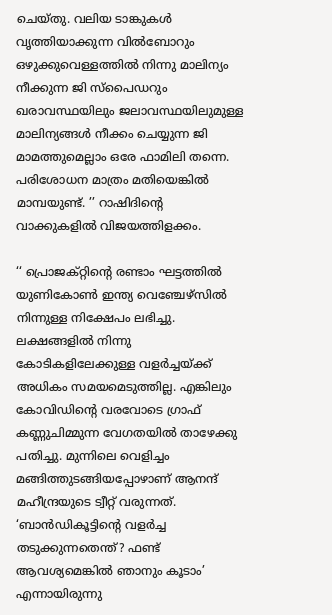ചെയ്തു. വലിയ ടാങ്കുകൾ വൃത്തിയാക്കുന്ന വിൽബോറും ഒഴുക്കുവെള്ളത്തിൽ നിന്നു മാലിന്യം നീക്കുന്ന ജി സ്പൈഡറും ഖരാവസ്ഥയിലും ജലാവസ്ഥയിലുമുള്ള മാലിന്യങ്ങൾ നീക്കം ചെയ്യുന്ന ജി മാമത്തുമെല്ലാം ഒരേ ഫാമിലി തന്നെ. പരിശോധന മാത്രം മതിയെങ്കിൽ മാമ്പയുണ്ട്. ’’ റാഷിദിന്റെ വാക്കുകളിൽ വിജയത്തിളക്കം.

‘‘ പ്രൊജക്റ്റിന്റെ രണ്ടാം ഘട്ടത്തിൽ യുണികോൺ ഇന്ത്യ വെഞ്ചേഴ്സിൽ നിന്നുള്ള നിക്ഷേപം ലഭിച്ചു. ലക്ഷങ്ങളിൽ നിന്നു കോടികളിലേക്കുള്ള വളർച്ചയ്ക്ക് അധികം സമയമെടുത്തില്ല. എങ്കിലും കോവിഡിന്റെ വരവോടെ ഗ്രാഫ് കണ്ണുചിമ്മുന്ന വേഗതയിൽ താഴേക്കു പതിച്ചു. മുന്നിലെ വെളിച്ചം മങ്ങിത്തുടങ്ങിയപ്പോഴാണ് ആനന്ദ് മഹീന്ദ്രയുടെ ട്വീറ്റ് വരുന്നത്. ‘ബാൻഡികൂട്ടിന്റെ വളർച്ച തടുക്കുന്നതെന്ത്? ഫണ്ട് ആവശ്യമെങ്കിൽ ഞാനും കൂടാം’ എന്നായിരുന്നു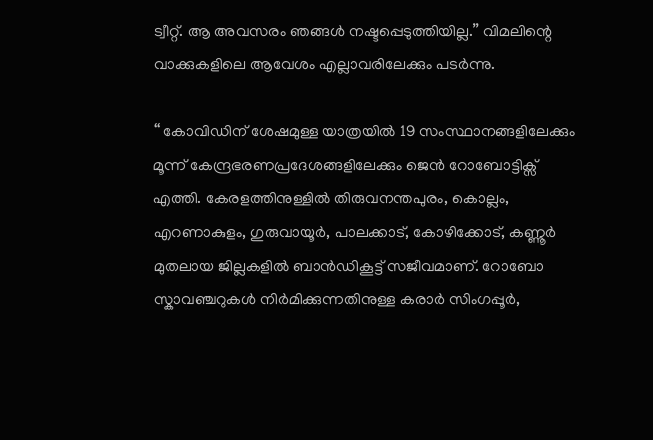ട്വീറ്റ്. ആ അവസരം ഞങ്ങൾ നഷ്ടപ്പെടുത്തിയില്ല.’’ വിമലിന്റെ വാക്കുകളിലെ ആവേശം എല്ലാവരിലേക്കും പടർന്നു.

‘‘ കോവിഡിന് ശേഷമുള്ള യാത്രയിൽ 19 സംസ്ഥാനങ്ങളിലേക്കും മൂന്ന് കേന്ദ്രഭരണപ്രദേശങ്ങളിലേക്കും ജെൻ റോബോട്ടിക്സ് എത്തി. കേരളത്തിനുള്ളിൽ തിരുവനന്തപുരം, കൊല്ലം, എറണാകുളം, ഗുരുവായൂർ, പാലക്കാട്, കോഴിക്കോട്, കണ്ണൂർ മുതലായ ജില്ലകളിൽ ബാൻഡികൂട്ട് സജീവമാണ്. റോബോ സ്കാവഞ്ചറുകൾ നിർമിക്കുന്നതിനുള്ള കരാർ സിംഗപ്പൂർ,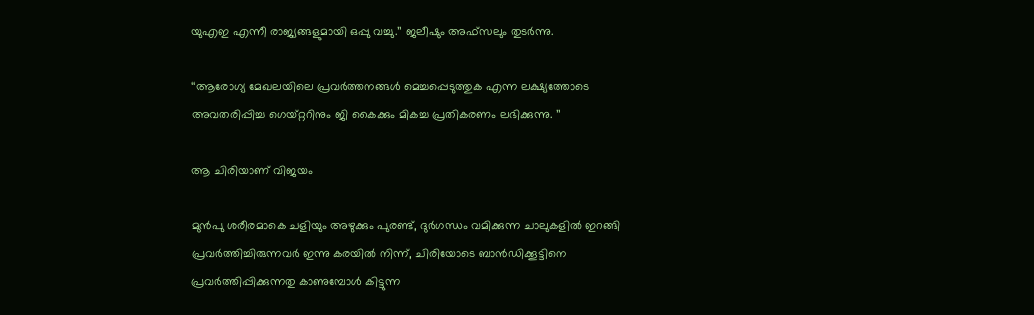യുഎഇ എന്നീ രാജ്യങ്ങളുമായി ഒപ്പു വച്ചു.’’ ജലീഷും അഫ്സലും തുടർന്നു.

‘‘ആരോഗ്യ മേഖലയിലെ പ്രവർത്തനങ്ങൾ മെച്ചപ്പെടുത്തുക എന്ന ലക്ഷ്യത്തോടെ അവതരിപ്പിച്ച ഗെയ്റ്ററിനും ജി കൈക്കും മികച്ച പ്രതികരണം ലഭിക്കുന്നു. ’’

ആ ചിരിയാണ് വിജയം

മുൻപു ശരീരമാകെ ചളിയും അഴുക്കും പുരണ്ട്, ദുർഗന്ധം വമിക്കുന്ന ചാലുകളിൽ ഇറങ്ങി പ്രവർത്തിച്ചിരുന്നവർ ഇന്നു കരയിൽ നിന്ന്, ചിരിയോടെ ബാൻഡിക്കൂട്ടിനെ പ്രവർത്തിപ്പിക്കുന്നതു കാണുമ്പോൾ കിട്ടുന്ന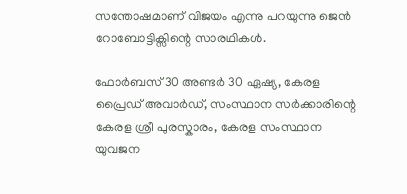സന്തോഷമാണ് വിജയം എന്നു പറയുന്നു ജെൻ റോബോട്ടിക്സിന്റെ സാരഥികൾ.

ഫോർബസ് 30 അണ്ടർ 30 ഏഷ്യ, കേരള പ്രൈഡ് അവാർഡ്, സംസ്ഥാന സർക്കാരിന്റെ കേരള ശ്രീ പുരസ്കാരം, കേരള സംസ്ഥാന യുവജന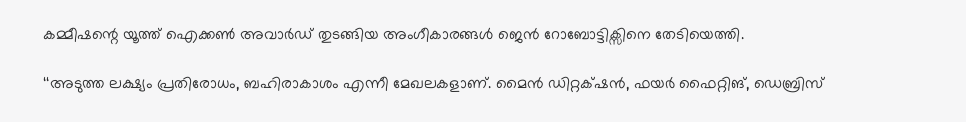കമ്മീഷന്റെ യൂത്ത് ഐക്കൺ അവാർഡ് തുടങ്ങിയ അംഗീകാരങ്ങൾ ജെൻ റോബോട്ടിക്സിനെ തേടിയെത്തി.

‘‘അടുത്ത ലക്ഷ്യം പ്രതിരോധം, ബഹിരാകാശം എന്നീ മേഖലകളാണ്. മൈൻ ഡിറ്റക്‌ഷൻ, ഫയർ ഫൈറ്റിങ്, ഡെബ്രിസ്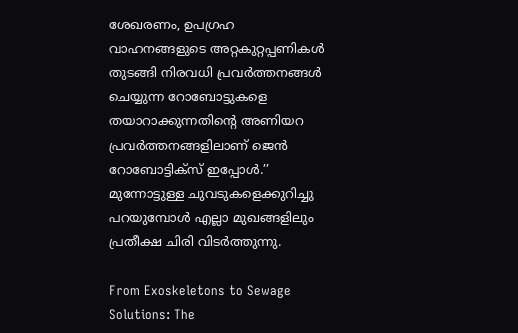ശേഖരണം, ഉപഗ്രഹ വാഹനങ്ങളുടെ അറ്റകുറ്റപ്പണികൾ തുടങ്ങി നിരവധി പ്രവർത്തനങ്ങൾ ചെയ്യുന്ന റോബോട്ടുകളെ തയാറാക്കുന്നതിന്റെ അണിയറ പ്രവർത്തനങ്ങളിലാണ് ജെൻ റോബോട്ടിക്സ് ഇപ്പോൾ.’’ മുന്നോട്ടുള്ള ചുവടുകളെക്കുറിച്ചു പറയുമ്പോൾ എല്ലാ മുഖങ്ങളിലും പ്രതീക്ഷ ചിരി വിടർത്തുന്നു.

From Exoskeletons to Sewage Solutions: The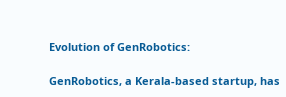Evolution of GenRobotics:

GenRobotics, a Kerala-based startup, has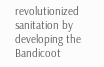revolutionized sanitation by developing the Bandicoot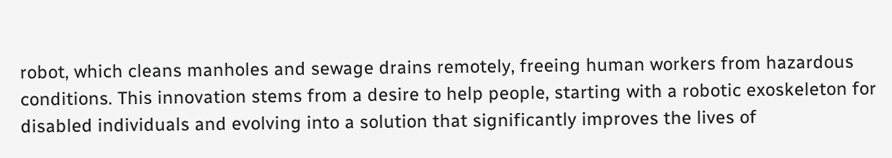robot, which cleans manholes and sewage drains remotely, freeing human workers from hazardous conditions. This innovation stems from a desire to help people, starting with a robotic exoskeleton for disabled individuals and evolving into a solution that significantly improves the lives of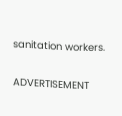sanitation workers.

ADVERTISEMENT